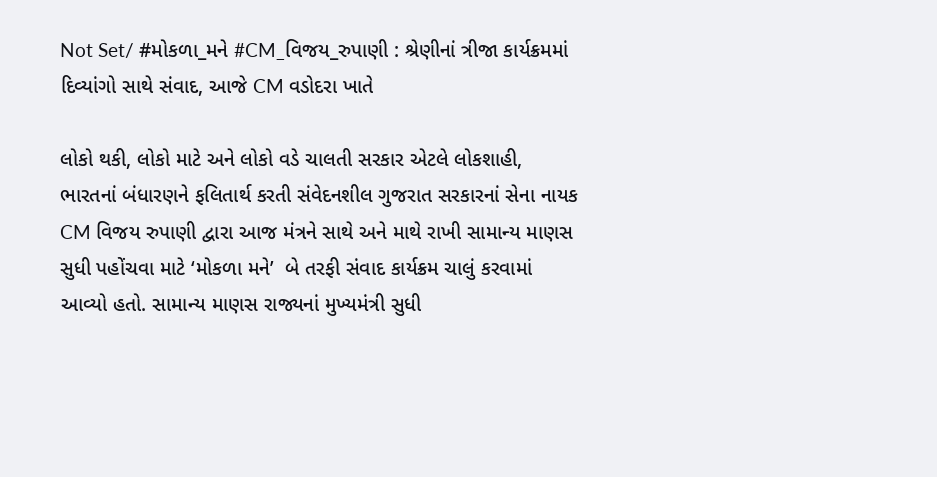Not Set/ #મોકળા_મને #CM_વિજય_રુપાણી : શ્રેણીનાં ત્રીજા કાર્યક્રમમાં દિવ્યાંગો સાથે સંવાદ, આજે CM વડોદરા ખાતે

લોકો થકી, લોકો માટે અને લોકો વડે ચાલતી સરકાર એટલે લોકશાહી, ભારતનાં બંધારણને ફલિતાર્થ કરતી સંવેદનશીલ ગુજરાત સરકારનાં સેના નાયક CM વિજય રુપાણી દ્વારા આજ મંત્રને સાથે અને માથે રાખી સામાન્ય માણસ સુધી પહોંચવા માટે ‘મોકળા મને’  બે તરફી સંવાદ કાર્યક્રમ ચાલું કરવામાં આવ્યો હતો. સામાન્ય માણસ રાજ્યનાં મુખ્યમંત્રી સુધી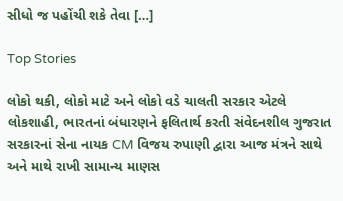સીધો જ પહોંચી શકે તેવા […]

Top Stories

લોકો થકી, લોકો માટે અને લોકો વડે ચાલતી સરકાર એટલે લોકશાહી, ભારતનાં બંધારણને ફલિતાર્થ કરતી સંવેદનશીલ ગુજરાત સરકારનાં સેના નાયક CM વિજય રુપાણી દ્વારા આજ મંત્રને સાથે અને માથે રાખી સામાન્ય માણસ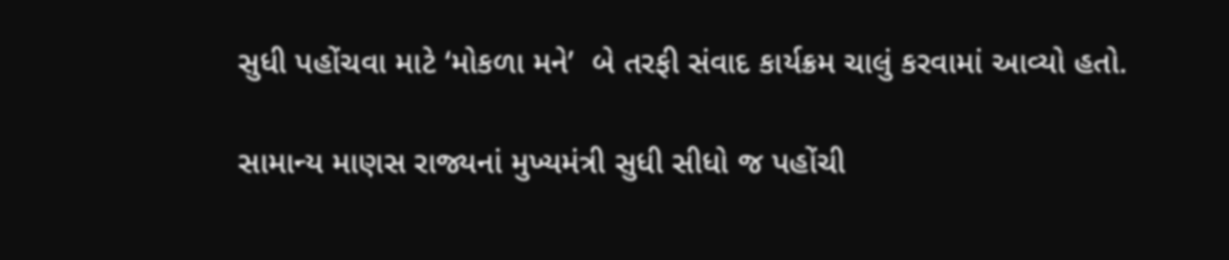સુધી પહોંચવા માટે ‘મોકળા મને’  બે તરફી સંવાદ કાર્યક્રમ ચાલું કરવામાં આવ્યો હતો.

સામાન્ય માણસ રાજ્યનાં મુખ્યમંત્રી સુધી સીધો જ પહોંચી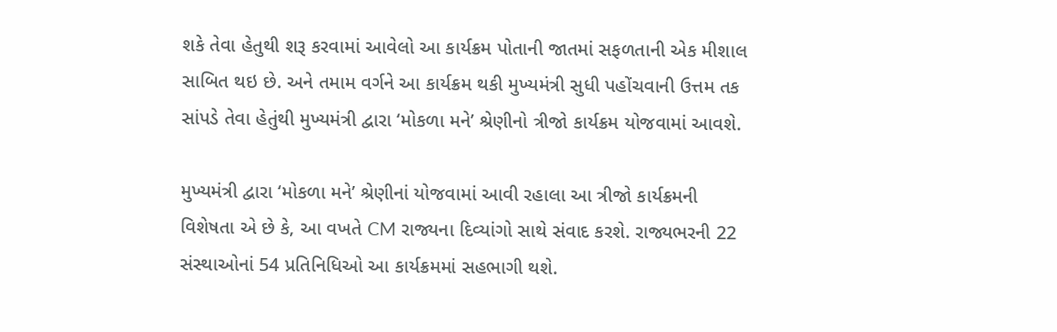શકે તેવા હેતુથી શરૂ કરવામાં આવેલો આ કાર્યક્રમ પોતાની જાતમાં સફળતાની એક મીશાલ સાબિત થઇ છે. અને તમામ વર્ગને આ કાર્યક્રમ થકી મુખ્યમંત્રી સુધી પહોંચવાની ઉત્તમ તક સાંપડે તેવા હેતુંથી મુખ્યમંત્રી દ્વારા ‘મોકળા મને’ શ્રેણીનો ત્રીજો કાર્યક્રમ યોજવામાં આવશે.

મુખ્યમંત્રી દ્વારા ‘મોકળા મને’ શ્રેણીનાં યોજવામાં આવી રહાલા આ ત્રીજો કાર્યક્રમની વિશેષતા એ છે કે, આ વખતે CM રાજ્યના દિવ્યાંગો સાથે સંવાદ કરશે. રાજ્યભરની 22 સંસ્થાઓનાં 54 પ્રતિનિધિઓ આ કાર્યક્રમમાં સહભાગી થશે.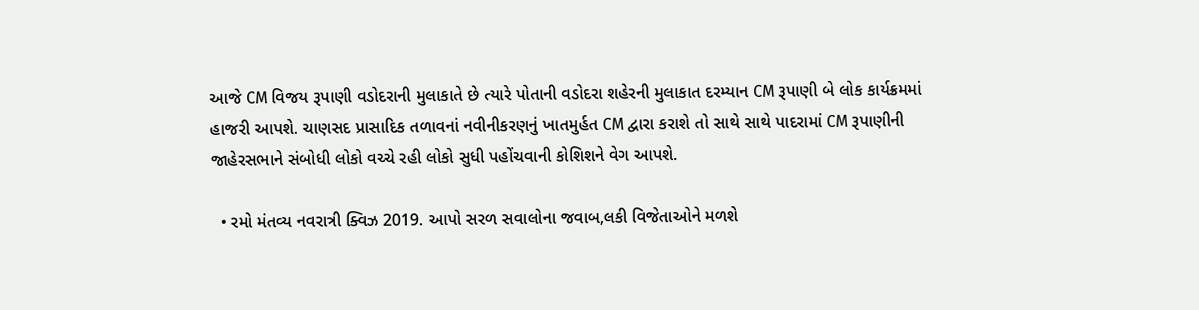આજે CM વિજય રૂપાણી વડોદરાની મુલાકાતે છે ત્યારે પોતાની વડોદરા શહેરની મુલાકાત દરમ્યાન CM રૂપાણી બે લોક કાર્યક્રમમાં હાજરી આપશે. ચાણસદ પ્રાસાદિક તળાવનાં નવીનીકરણનું ખાતમુર્હત CM દ્વારા કરાશે તો સાથે સાથે પાદરામાં CM રૂપાણીની જાહેરસભાને સંબોધી લોકો વચ્ચે રહી લોકો સુધી પહોંચવાની કોશિશને વેગ આપશે.

  • રમો મંતવ્ય નવરાત્રી ક્વિઝ 2019. આપો સરળ સવાલોના જવાબ,લકી વિજેતાઓને મળશે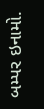બમ્પર ઇનામો.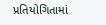પ્રતિયોગિતામાં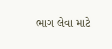ભાગ લેવા માટે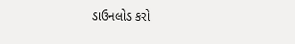ડાઉનલોડ કરો